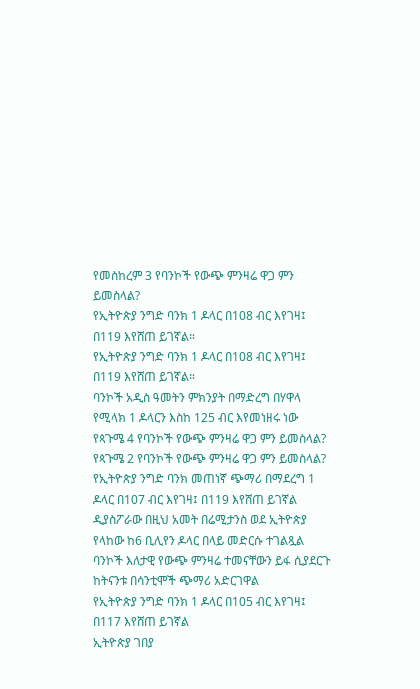የመስከረም 3 የባንኮች የውጭ ምንዛሬ ዋጋ ምን ይመስላል?
የኢትዮጵያ ንግድ ባንክ 1 ዶላር በ108 ብር እየገዛ፤ በ119 እየሸጠ ይገኛል።
የኢትዮጵያ ንግድ ባንክ 1 ዶላር በ108 ብር እየገዛ፤ በ119 እየሸጠ ይገኛል።
ባንኮች አዲስ ዓመትን ምክንያት በማድረግ በሃዋላ የሚላክ 1 ዶላርን እስከ 125 ብር እየመነዘሩ ነው
የጳጉሜ 4 የባንኮች የውጭ ምንዛሬ ዋጋ ምን ይመስላል?
የጳጉሜ 2 የባንኮች የውጭ ምንዛሬ ዋጋ ምን ይመስላል?
የኢትዮጵያ ንግድ ባንክ መጠነኛ ጭማሪ በማደረግ 1 ዶላር በ107 ብር እየገዛ፤ በ119 እየሸጠ ይገኛል
ዲያስፖራው በዚህ አመት በሬሚታንስ ወደ ኢትዮጵያ የላከው ከ6 ቢሊየን ዶላር በላይ መድርሱ ተገልጿል
ባንኮች እለታዊ የውጭ ምንዛሬ ተመናቸውን ይፋ ሲያደርጉ ከትናንቱ በሳንቲሞች ጭማሪ አድርገዋል
የኢትዮጵያ ንግድ ባንክ 1 ዶላር በ105 ብር እየገዛ፤ በ117 እየሸጠ ይገኛል
ኢትዮጵያ ገበያ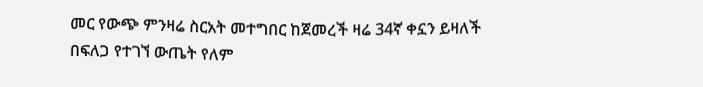መር የውጭ ምንዛሬ ስርአት መተግበር ከጀመረች ዛሬ 34ኛ ቀኗን ይዛለች
በፍለጋ የተገኘ ውጤት የለም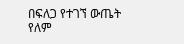በፍለጋ የተገኘ ውጤት የለም